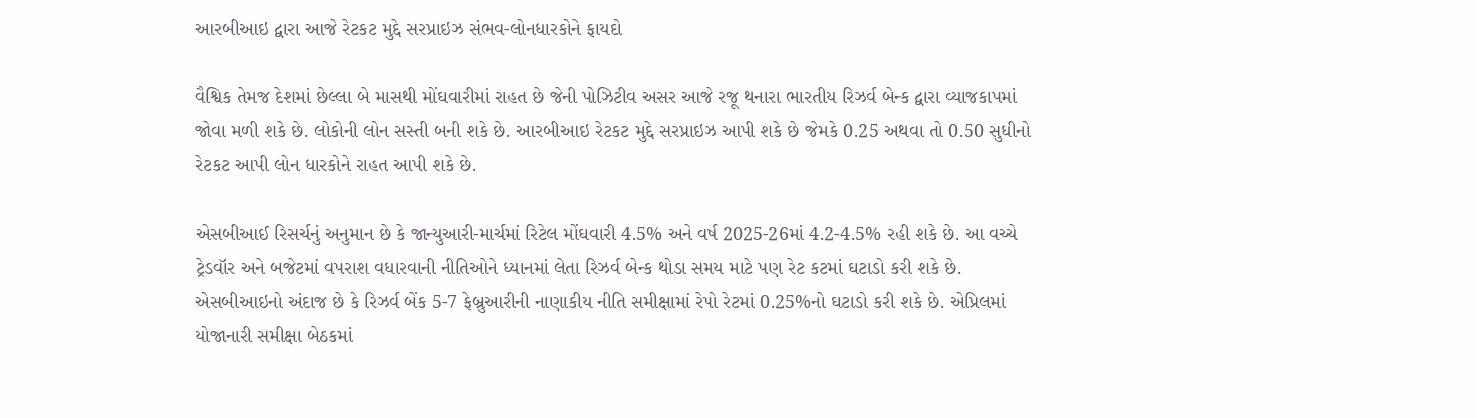આરબીઆઇ દ્વારા આજે રેટકટ મુદ્દે સરપ્રાઇઝ સંભવ-લોનધારકોને ફાયદો

વૈશ્વિક તેમજ દેશમાં છેલ્લા બે માસથી મોંઘવારીમાં રાહત છે જેની પોઝિટીવ અસર આજે રજૂ થનારા ભારતીય રિઝર્વ બેન્ક દ્વારા વ્યાજકાપમાં જોવા મળી શકે છે. લોકોની લોન સસ્તી બની શકે છે. આરબીઆઇ રેટકટ મુદ્દે સરપ્રાઇઝ આપી શકે છે જેમકે 0.25 અથવા તો 0.50 સુધીનો રેટકટ આપી લોન ધારકોને રાહત આપી શકે છે.

એસબીઆઈ રિસર્ચનું અનુમાન છે કે જાન્યુઆરી-માર્ચમાં રિટેલ મોંઘવારી 4.5% અને વર્ષ 2025-26માં 4.2-4.5% રહી શકે છે. આ વચ્ચે ટ્રેડવૉર અને બજેટમાં વપરાશ વધારવાની નીતિઓને ધ્યાનમાં લેતા રિઝર્વ બેન્ક થોડા સમય માટે પણ રેટ કટમાં ઘટાડો કરી શકે છે. એસબીઆઇનો અંદાજ છે કે રિઝર્વ બેંક 5-7 ફેબ્રુઆરીની નાણાકીય નીતિ સમીક્ષામાં રેપો રેટમાં 0.25%નો ઘટાડો કરી શકે છે. એપ્રિલમાં યોજાનારી સમીક્ષા બેઠકમાં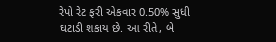રેપો રેટ ફરી એકવાર 0.50% સુધી ઘટાડી શકાય છે. આ રીતે, બે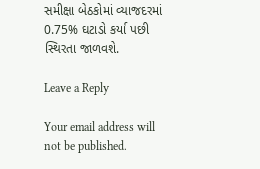સમીક્ષા બેઠકોમાં વ્યાજદરમાં 0.75% ઘટાડો કર્યા પછી સ્થિરતા જાળવશે.

Leave a Reply

Your email address will not be published.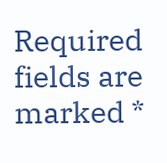Required fields are marked *